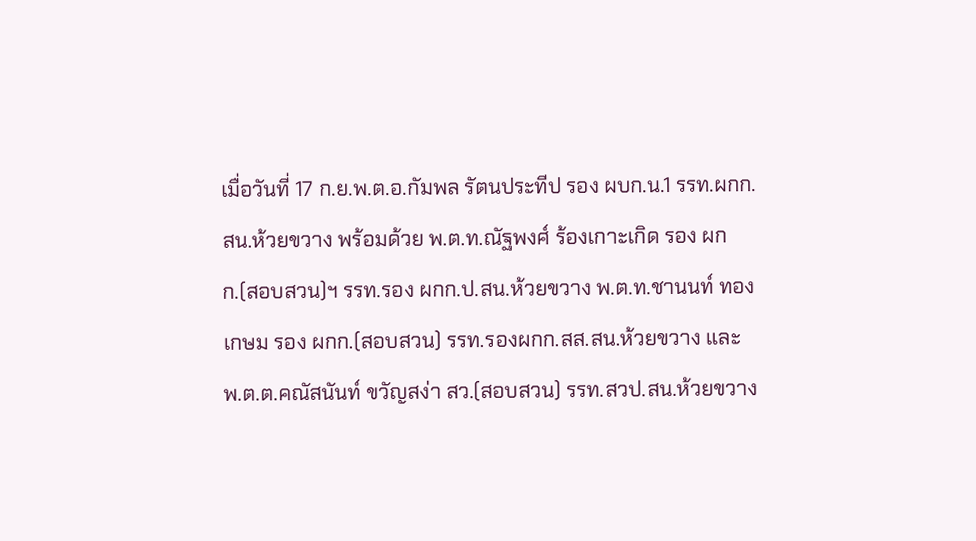เมื่อวันที่ 17 ก.ย.พ.ต.อ.กัมพล รัตนประทีป รอง ผบก.น.1 รรท.ผกก.สน.ห้วยขวาง พร้อมด้วย พ.ต.ท.ณัฐพงศ์ ร้องเกาะเกิด รอง ผกก.(สอบสวน)ฯ รรท.รอง ผกก.ป.สน.ห้วยขวาง พ.ต.ท.ชานนท์ ทองเกษม รอง ผกก.(สอบสวน) รรท.รองผกก.สส.สน.ห้วยขวาง และ พ.ต.ต.คณัสนันท์ ขวัญสง่า สว.(สอบสวน) รรท.สวป.สน.ห้วยขวาง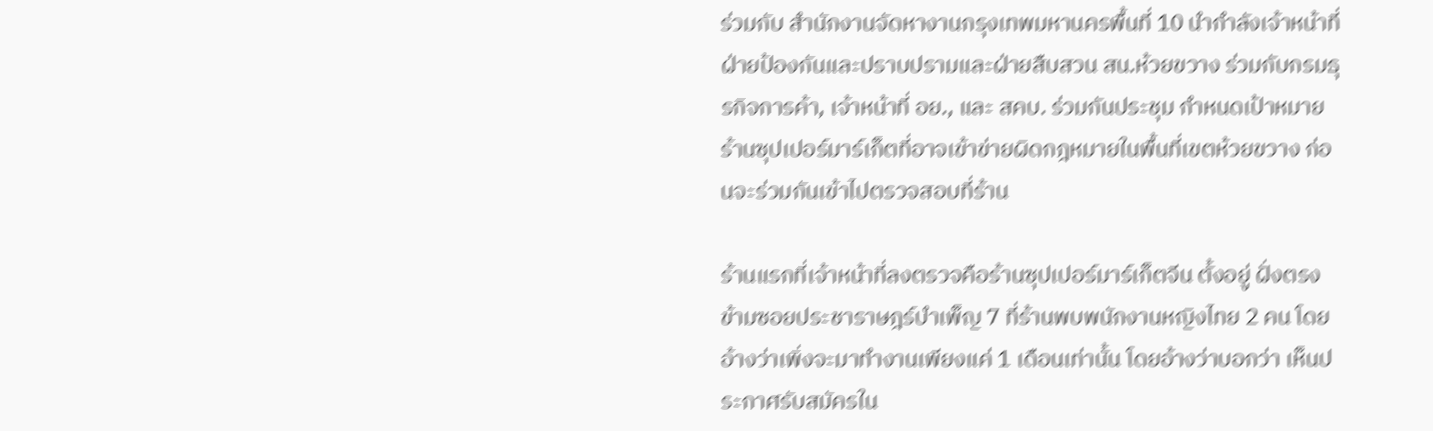ร่วมกับ สำนักงานจัดหางานกรุงเทพมหานครพื้นที่ 10 นำกำลังเจ้าหน้าที่ ฝ่ายป้องกันและปราบปรามและฝ่ายสืบสวน สน.ห้วยขวาง ร่วมกับกรมธุรกิจการค้า, เจ้าหน้าที่ อย., และ สคบ. ร่วมกันประชุม กำหนดเป้าหมาย ร้านซุปเปอร์มาร์เก็ตที่อาจเข้าข่ายผิดกฎหมายในพื้นที่เขตห้วยขวาง ก่อนจะร่วมกันเข้าไปตรวจสอบที่ร้าน

ร้านแรกที่เจ้าหน้าที่ลงตรวจคือร้านซุปเปอร์มาร์เก็ตจีน ตั้งอยู่ ฝั่งตรงข้ามซอยประชาราษฎร์บำเพ็ญ 7 ที่ร้านพบพนักงานหญิงไทย 2 คน โดยอ้างว่าเพิ่งจะมาทำงานเพียงแค่ 1 เดือนเท่านั้น โดยอ้างว่าบอกว่า เห็นประกาศรับสมัครใน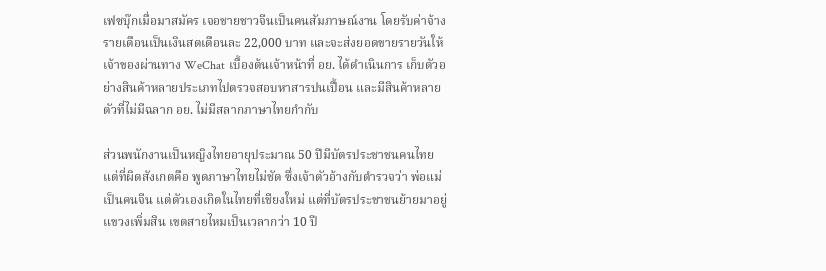เฟซบุ๊กเมื่อมาสมัคร เจอชายชาวจีนเป็นคนสัมภาษณ์งาน โดยรับค่าจ้างรายเดือนเป็นเงินสดเดือนละ 22,000 บาท และจะส่งยอดขายรายวันให้เจ้าของผ่านทาง WeChat เบื้องต้นเจ้าหน้าที่ อย. ได้ดำเนินการ เก็บตัวอย่างสินค้าหลายประเภทไปตรวจสอบหาสารปนเปื้อน และมีสินค้าหลายตัวที่ไม่มีฉลาก อย. ไม่มีสลากภาษาไทยกำกับ

ส่วนพนักงานเป็นหญิงไทยอายุประมาณ 50 ปีมีบัตรประชาชนคนไทย แต่ที่ผิดสังเกตคือ พูดภาษาไทยไม่ชัด ซึ่งเจ้าตัวอ้างกับตำรวจว่า พ่อแม่เป็นคนจีน แต่ตัวเองเกิดในไทยที่เชียงใหม่ แต่ที่บัตรประชาชนย้ายมาอยู่แขวงเพิ่มสิน เขตสายไหมเป็นเวลากว่า 10 ปี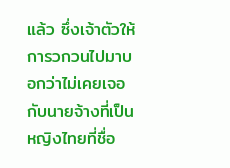แล้ว ซึ่งเจ้าตัวให้การวกวนไปมาบอกว่าไม่เคยเจอกับนายจ้างที่เป็นหญิงไทยที่ชื่อ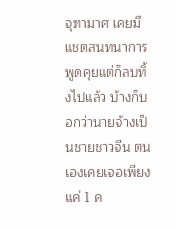จุฑามาศ เคยมีแชตสนทนาการพูดคุยแต่ก็ลบทิ้งไปแล้ว บ้างก็บอกว่านายจ้างเป็นชายชาวจีน ตนเองเคยเจอเพียงแค่ 1 ค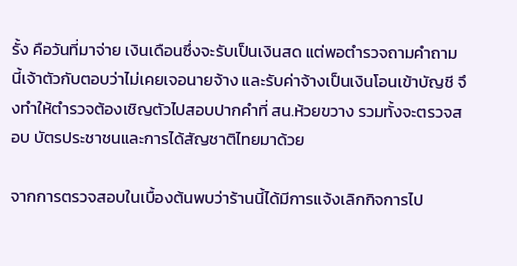รั้ง คือวันที่มาจ่าย เงินเดือนซึ่งจะรับเป็นเงินสด แต่พอตำรวจถามคำถามนี้เจ้าตัวกับตอบว่าไม่เคยเจอนายจ้าง และรับค่าจ้างเป็นเงินโอนเข้าบัญชี จึงทำให้ตำรวจต้องเชิญตัวไปสอบปากคำที่ สน.ห้วยขวาง รวมทั้งจะตรวจสอบ บัตรประชาชนและการได้สัญชาติไทยมาด้วย

จากการตรวจสอบในเบื้องต้นพบว่าร้านนี้ได้มีการแจ้งเลิกกิจการไป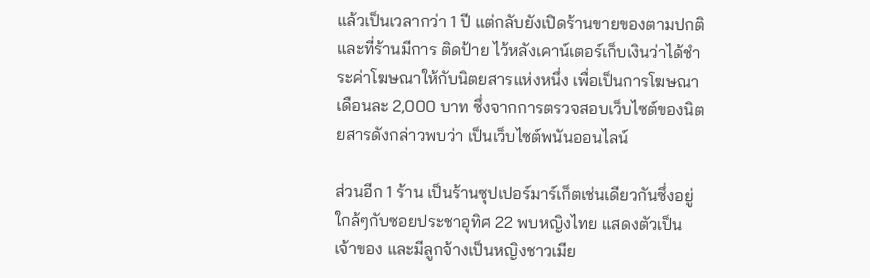แล้วเป็นเวลากว่า 1 ปี แต่กลับยังเปิดร้านขายของตามปกติ และที่ร้านมีการ ติดป้าย ไว้หลังเคาน์เตอร์เก็บเงินว่าได้ชำระค่าโฆษณาให้กับนิตยสารแห่งหนึ่ง เพื่อเป็นการโฆษณาเดือนละ 2,000 บาท ซึ่งจากการตรวจสอบเว็บไซต์ของนิตยสารดังกล่าวพบว่า เป็นเว็บไซต์พนันออนไลน์

ส่วนอีก 1 ร้าน เป็นร้านซุปเปอร์มาร์เก็ตเช่นเดียวกันซึ่งอยู่ใกล้ๆกับซอยประชาอุทิศ 22 พบหญิงไทย แสดงตัวเป็นเจ้าของ และมีลูกจ้างเป็นหญิงชาวเมีย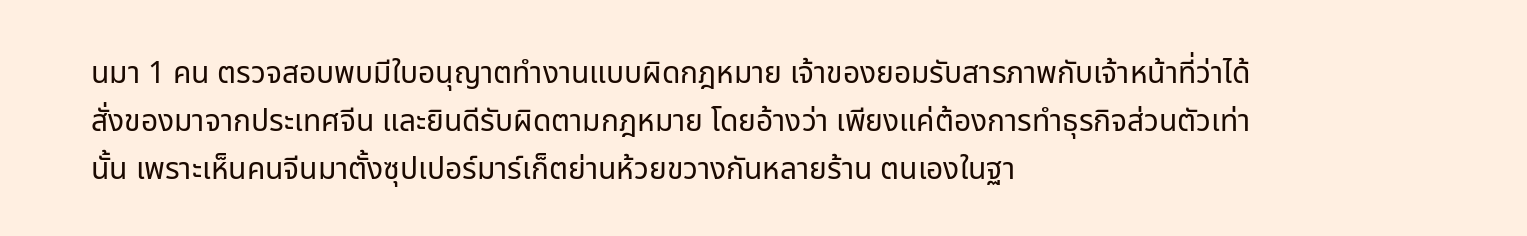นมา 1 คน ตรวจสอบพบมีใบอนุญาตทำงานแบบผิดกฎหมาย เจ้าของยอมรับสารภาพกับเจ้าหน้าที่ว่าได้สั่งของมาจากประเทศจีน และยินดีรับผิดตามกฎหมาย โดยอ้างว่า เพียงแค่ต้องการทำธุรกิจส่วนตัวเท่านั้น เพราะเห็นคนจีนมาตั้งซุปเปอร์มาร์เก็ตย่านห้วยขวางกันหลายร้าน ตนเองในฐา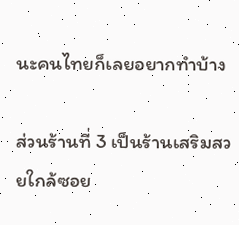นะคนไทยก็เลยอยากทำบ้าง

ส่วนร้านที่ 3 เป็นร้านเสริมสวยใกล้ซอย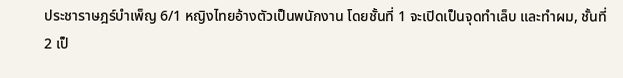ประชาราษฎร์บำเพ็ญ 6/1 หญิงไทยอ้างตัวเป็นพนักงาน โดยชั้นที่ 1 จะเปิดเป็นจุดทำเล็บ และทำผม, ชั้นที่ 2 เป็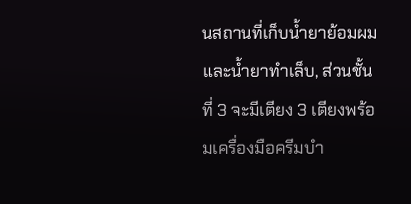นสถานที่เก็บน้ำยาย้อมผม และน้ำยาทำเล็บ, ส่วนชั้นที่ 3 จะมีเตียง 3 เตียงพร้อมเครื่องมือครีมบำ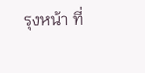รุงหน้า ที่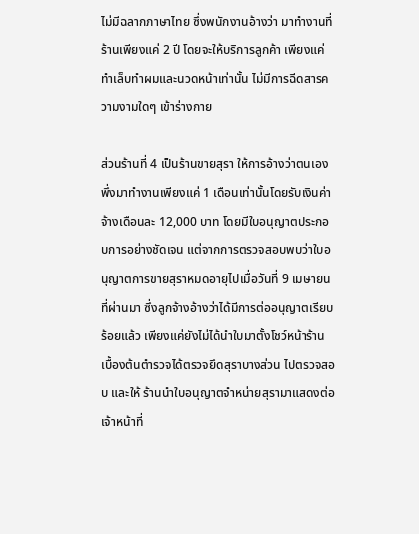ไม่มีฉลากภาษาไทย ซึ่งพนักงานอ้างว่า มาทำงานที่ร้านเพียงแค่ 2 ปี โดยจะให้บริการลูกค้า เพียงแค่ทำเล็บทำผมและนวดหน้าเท่านั้น ไม่มีการฉีดสารความงามใดๆ เข้าร่างกาย

ส่วนร้านที่ 4 เป็นร้านขายสุรา ให้การอ้างว่าตนเองพึ่งมาทำงานเพียงแค่ 1 เดือนเท่านั้นโดยรับเงินค่าจ้างเดือนละ 12,000 บาท โดยมีใบอนุญาตประกอบการอย่างชัดเจน แต่จากการตรวจสอบพบว่าใบอนุญาตการขายสุราหมดอายุไปเมื่อวันที่ 9 เมษายนที่ผ่านมา ซึ่งลูกจ้างอ้างว่าได้มีการต่ออนุญาตเรียบร้อยแล้ว เพียงแค่ยังไม่ได้นำใบมาตั้งโชว์หน้าร้าน เบื้องต้นตำรวจได้ตรวจยึดสุราบางส่วน ไปตรวจสอบ และให้ ร้านนำใบอนุญาตจำหน่ายสุรามาแสดงต่อเจ้าหน้าที่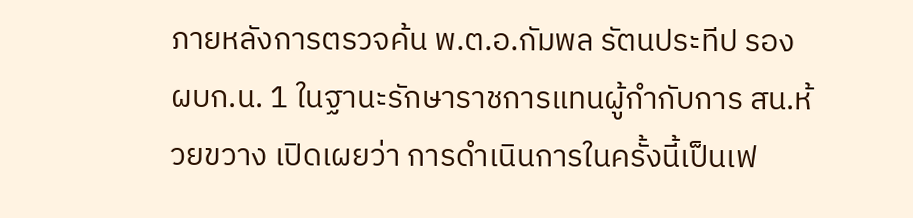ภายหลังการตรวจค้น พ.ต.อ.กัมพล รัตนประทีป รอง ผบก.น. 1 ในฐานะรักษาราชการแทนผู้กำกับการ สน.ห้วยขวาง เปิดเผยว่า การดำเนินการในครั้งนี้เป็นเฟ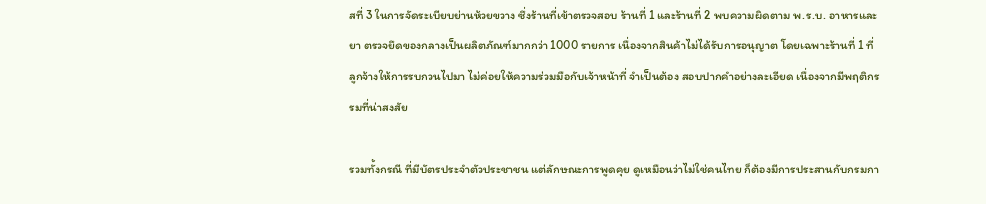สที่ 3 ในการจัดระเบียบย่านห้วยขวาง ซึ่งร้านที่เข้าตรวจสอบ ร้านที่ 1 และร้านที่ 2 พบความผิดตาม พ.ร.บ. อาหารและยา ตรวจยึดของกลางเป็นผลิตภัณฑ์มากกว่า 1000 รายการ เนื่องจากสินค้าไม่ได้รับการอนุญาต โดยเฉพาะร้านที่ 1 ที่ลูกจ้างให้การรบกวนไปมา ไม่ค่อยให้ความร่วมมือกับเจ้าหน้าที่ จำเป็นต้อง สอบปากคำอย่างละเอียด เนื่องจากมีพฤติกรรมที่น่าสงสัย

รวมทั้งกรณี ที่มีบัตรประจำตัวประชาชน แต่ลักษณะการพูดคุย ดูเหมือนว่าไม่ใช่คนไทย ก็ต้องมีการประสานกับกรมกา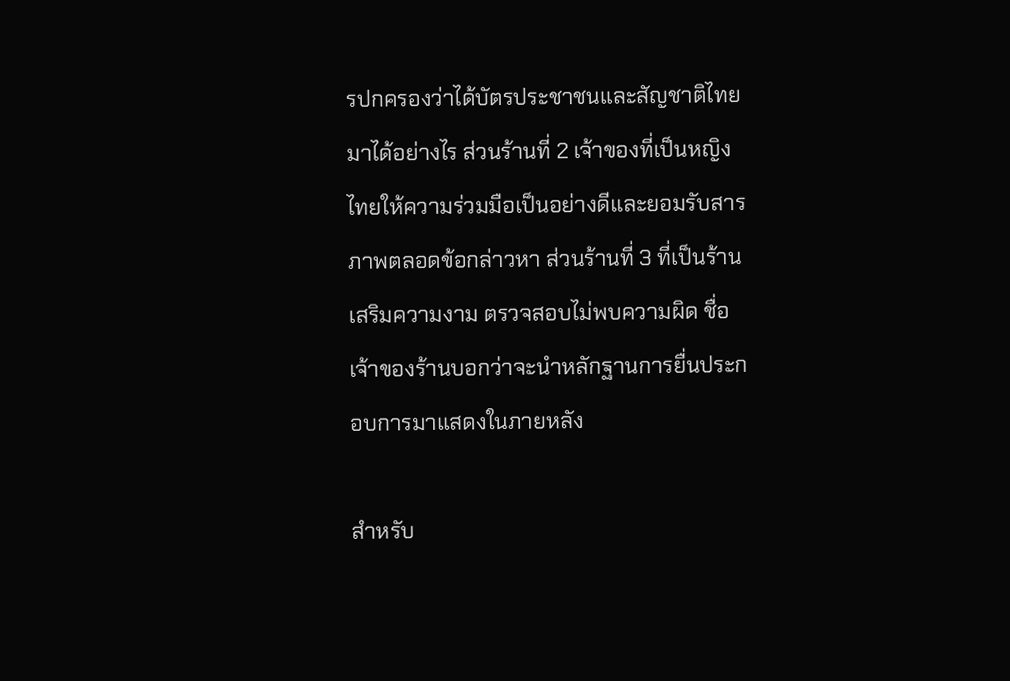รปกครองว่าได้บัตรประชาชนและสัญชาติไทยมาได้อย่างไร ส่วนร้านที่ 2 เจ้าของที่เป็นหญิงไทยให้ความร่วมมือเป็นอย่างดีและยอมรับสารภาพตลอดข้อกล่าวหา ส่วนร้านที่ 3 ที่เป็นร้านเสริมความงาม ตรวจสอบไม่พบความผิด ชื่อเจ้าของร้านบอกว่าจะนำหลักฐานการยื่นประกอบการมาแสดงในภายหลัง

สำหรับ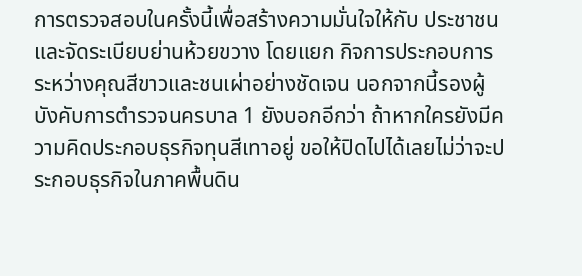การตรวจสอบในครั้งนี้เพื่อสร้างความมั่นใจให้กับ ประชาชน และจัดระเบียบย่านห้วยขวาง โดยแยก กิจการประกอบการระหว่างคุณสีขาวและชนเผ่าอย่างชัดเจน นอกจากนี้รองผู้บังคับการตำรวจนครบาล 1 ยังบอกอีกว่า ถ้าหากใครยังมีความคิดประกอบธุรกิจทุนสีเทาอยู่ ขอให้ปิดไปได้เลยไม่ว่าจะประกอบธุรกิจในภาคพื้นดิน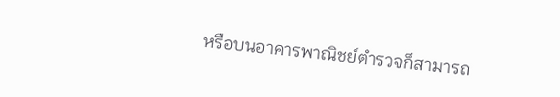หรือบนอาคารพาณิชย์ตำรวจก็สามารถ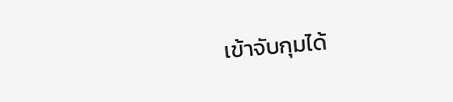เข้าจับกุมได้